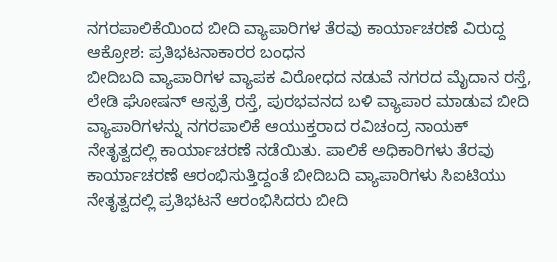ನಗರಪಾಲಿಕೆಯಿಂದ ಬೀದಿ ವ್ಯಾಪಾರಿಗಳ ತೆರವು ಕಾರ್ಯಾಚರಣೆ ವಿರುದ್ದ ಆಕ್ರೋಶ: ಪ್ರತಿಭಟನಾಕಾರರ ಬಂಧನ
ಬೀದಿಬದಿ ವ್ಯಾಪಾರಿಗಳ ವ್ಯಾಪಕ ವಿರೋಧದ ನಡುವೆ ನಗರದ ಮೈದಾನ ರಸ್ತೆ, ಲೇಡಿ ಘೋಷನ್ ಆಸ್ಪತ್ರೆ ರಸ್ತೆ, ಪುರಭವನದ ಬಳಿ ವ್ಯಾಪಾರ ಮಾಡುವ ಬೀದಿ ವ್ಯಾಪಾರಿಗಳನ್ನು ನಗರಪಾಲಿಕೆ ಆಯುಕ್ತರಾದ ರವಿಚಂದ್ರ ನಾಯಕ್ ನೇತೃತ್ವದಲ್ಲಿ ಕಾರ್ಯಾಚರಣೆ ನಡೆಯಿತು. ಪಾಲಿಕೆ ಅಧಿಕಾರಿಗಳು ತೆರವು ಕಾರ್ಯಾಚರಣೆ ಆರಂಭಿಸುತ್ತಿದ್ದಂತೆ ಬೀದಿಬದಿ ವ್ಯಾಪಾರಿಗಳು ಸಿಐಟಿಯು ನೇತೃತ್ವದಲ್ಲಿ ಪ್ರತಿಭಟನೆ ಆರಂಭಿಸಿದರು ಬೀದಿ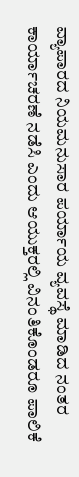ವ್ಯಾಪಾರದ ನಿಯಮನುಸಾರ ಪರ್ಯಾಯ ವ್ಯವಸ್ಥೆ ಮಾಡಿದ ನಂತರ ಕಾರ್ಯಾಚರಣೆ ನಡೆಸಿ ಎಂದು ಆಯುಕ್ತರಲ್ಲಿ ವಿನಂತಿಕೊಂಡರೂ ಪಾಲಿಕೆ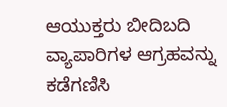ಆಯುಕ್ತರು ಬೀದಿಬದಿ ವ್ಯಾಪಾರಿಗಳ ಆಗ್ರಹವನ್ನು ಕಡೆಗಣಿಸಿ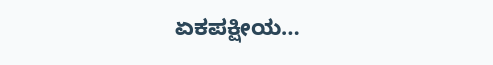ಏಕಪಕ್ಷೀಯ…